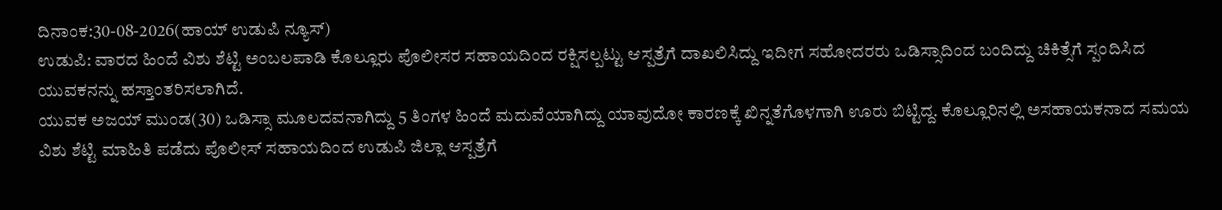ದಿನಾಂಕ:30-08-2026(ಹಾಯ್ ಉಡುಪಿ ನ್ಯೂಸ್)
ಉಡುಪಿ: ವಾರದ ಹಿಂದೆ ವಿಶು ಶೆಟ್ಟಿ ಅಂಬಲಪಾಡಿ ಕೊಲ್ಲೂರು ಪೊಲೀಸರ ಸಹಾಯದಿಂದ ರಕ್ಷಿಸಲ್ಪಟ್ಟು ಆಸ್ಪತ್ರೆಗೆ ದಾಖಲಿಸಿದ್ದು ಇದೀಗ ಸಹೋದರರು ಒಡಿಸ್ಸಾದಿಂದ ಬಂದಿದ್ದು ಚಿಕಿತ್ಸೆಗೆ ಸ್ಪಂದಿಸಿದ ಯುವಕನನ್ನು ಹಸ್ತಾಂತರಿಸಲಾಗಿದೆ.
ಯುವಕ ಅಜಯ್ ಮುಂಡ(30) ಒಡಿಸ್ಸಾ ಮೂಲದವನಾಗಿದ್ದು 5 ತಿಂಗಳ ಹಿಂದೆ ಮದುವೆಯಾಗಿದ್ದು ಯಾವುದೋ ಕಾರಣಕ್ಕೆ ಖಿನ್ನತೆಗೊಳಗಾಗಿ ಊರು ಬಿಟ್ಟಿದ್ದ. ಕೊಲ್ಲೂರಿನಲ್ಲಿ ಅಸಹಾಯಕನಾದ ಸಮಯ ವಿಶು ಶೆಟ್ಟಿ ಮಾಹಿತಿ ಪಡೆದು ಪೊಲೀಸ್ ಸಹಾಯದಿಂದ ಉಡುಪಿ ಜಿಲ್ಲಾ ಆಸ್ಪತ್ರೆಗೆ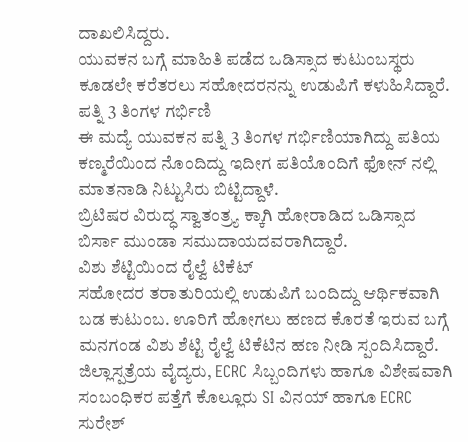ದಾಖಲಿಸಿದ್ದರು.
ಯುವಕನ ಬಗ್ಗೆ ಮಾಹಿತಿ ಪಡೆದ ಒಡಿಸ್ಸಾದ ಕುಟುಂಬಸ್ಥರು ಕೂಡಲೇ ಕರೆತರಲು ಸಹೋದರನನ್ನು ಉಡುಪಿಗೆ ಕಳುಹಿಸಿದ್ದಾರೆ.
ಪತ್ನಿ 3 ತಿಂಗಳ ಗರ್ಭಿಣಿ
ಈ ಮದ್ಯೆ ಯುವಕನ ಪತ್ನಿ 3 ತಿಂಗಳ ಗರ್ಭಿಣಿಯಾಗಿದ್ದು ಪತಿಯ ಕಣ್ಮರೆಯಿಂದ ನೊಂದಿದ್ದು ಇದೀಗ ಪತಿಯೊಂದಿಗೆ ಫೋನ್ ನಲ್ಲಿ ಮಾತನಾಡಿ ನಿಟ್ಟುಸಿರು ಬಿಟ್ಟಿದ್ದಾಳೆ.
ಬ್ರಿಟಿಷರ ವಿರುದ್ಧ ಸ್ವಾತಂತ್ರ್ಯ ಕ್ಕಾಗಿ ಹೋರಾಡಿದ ಒಡಿಸ್ಸಾದ ಬಿರ್ಸಾ ಮುಂಡಾ ಸಮುದಾಯದವರಾಗಿದ್ದಾರೆ.
ವಿಶು ಶೆಟ್ಟಿಯಿಂದ ರೈಲ್ವೆ ಟಿಕೆಟ್
ಸಹೋದರ ತರಾತುರಿಯಲ್ಲಿ ಉಡುಪಿಗೆ ಬಂದಿದ್ದು ಆರ್ಥಿಕವಾಗಿ ಬಡ ಕುಟುಂಬ. ಊರಿಗೆ ಹೋಗಲು ಹಣದ ಕೊರತೆ ಇರುವ ಬಗ್ಗೆ ಮನಗಂಡ ವಿಶು ಶೆಟ್ಟಿ ರೈಲ್ವೆ ಟಿಕೆಟಿನ ಹಣ ನೀಡಿ ಸ್ಪಂದಿಸಿದ್ದಾರೆ.
ಜಿಲ್ಲಾಸ್ಪತ್ರೆಯ ವೈದ್ಯರು, ECRC ಸಿಬ್ಬಂದಿಗಳು ಹಾಗೂ ವಿಶೇಷವಾಗಿ ಸಂಬಂಧಿಕರ ಪತ್ತೆಗೆ ಕೊಲ್ಲೂರು SI ವಿನಯ್ ಹಾಗೂ ECRC ಸುರೇಶ್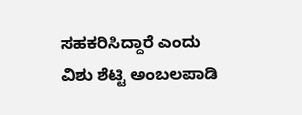ಸಹಕರಿಸಿದ್ದಾರೆ ಎಂದು ವಿಶು ಶೆಟ್ಟಿ ಅಂಬಲಪಾಡಿ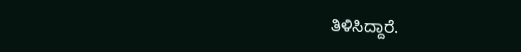ತಿಳಿಸಿದ್ದಾರೆ.